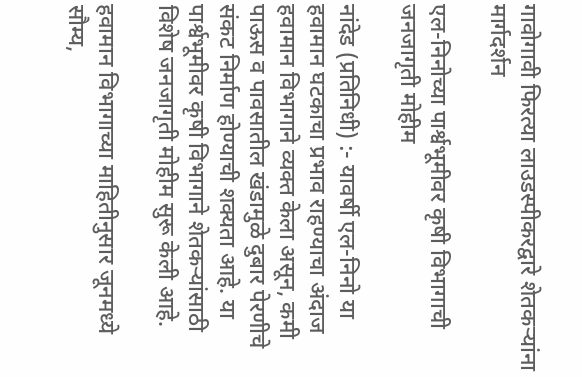गावोगावी फिरत्या लाउडस्पीकरद्वारे शेतकऱ्यांना मार्गदर्शन

एल-निनोच्या पार्श्वभूमीवर कृषी विभागाची जनजागृती मोहीम

नांदेड (प्रतिनिधी) :- यावर्षी एल-निनो या हवामान घटकाचा प्रभाव राहण्याचा अंदाज हवामान विभागाने व्यक्त केला असून, कमी पाऊस व पावसातील खंडामुळे दुबार पेरणीचे संकट निर्माण होण्याची शक्यता आहे. या पार्श्वभूमीवर कृषी विभागाने शेतकऱ्यांसाठी विशेष जनजागृती मोहीम सुरू केली आहे.

हवामान विभागाच्या माहितीनुसार जूनमध्ये सौम्य,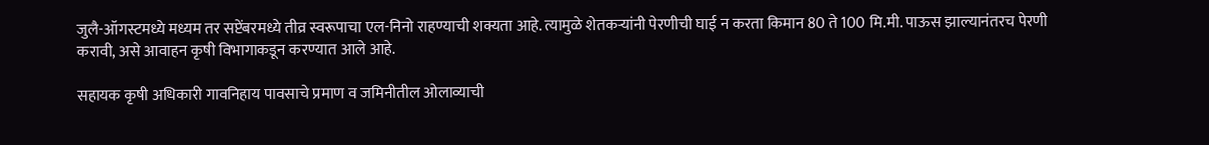जुलै-ऑगस्टमध्ये मध्यम तर सप्टेंबरमध्ये तीव्र स्वरूपाचा एल-निनो राहण्याची शक्यता आहे. त्यामुळे शेतकऱ्यांनी पेरणीची घाई न करता किमान 80 ते 100 मि.मी. पाऊस झाल्यानंतरच पेरणी करावी, असे आवाहन कृषी विभागाकडून करण्यात आले आहे.

सहायक कृषी अधिकारी गावनिहाय पावसाचे प्रमाण व जमिनीतील ओलाव्याची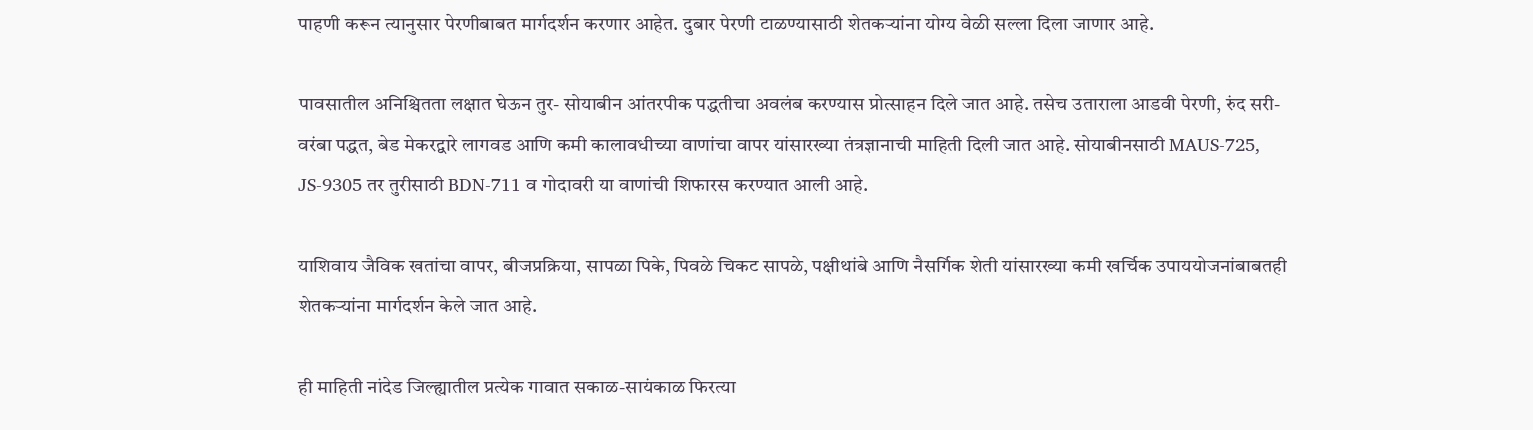पाहणी करून त्यानुसार पेरणीबाबत मार्गदर्शन करणार आहेत. दुबार पेरणी टाळण्यासाठी शेतकऱ्यांना योग्य वेळी सल्ला दिला जाणार आहे.

पावसातील अनिश्चितता लक्षात घेऊन तुर- सोयाबीन आंतरपीक पद्धतीचा अवलंब करण्यास प्रोत्साहन दिले जात आहे. तसेच उताराला आडवी पेरणी, रुंद सरी-वरंबा पद्धत, बेड मेकरद्वारे लागवड आणि कमी कालावधीच्या वाणांचा वापर यांसारख्या तंत्रज्ञानाची माहिती दिली जात आहे. सोयाबीनसाठी MAUS-725, JS-9305 तर तुरीसाठी BDN-711 व गोदावरी या वाणांची शिफारस करण्यात आली आहे.

याशिवाय जैविक खतांचा वापर, बीजप्रक्रिया, सापळा पिके, पिवळे चिकट सापळे, पक्षीथांबे आणि नैसर्गिक शेती यांसारख्या कमी खर्चिक उपाययोजनांबाबतही शेतकऱ्यांना मार्गदर्शन केले जात आहे.

ही माहिती नांदेड जिल्ह्यातील प्रत्येक गावात सकाळ-सायंकाळ फिरत्या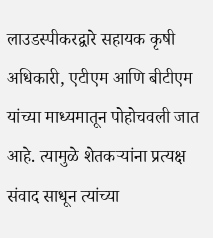लाउडस्पीकरद्वारे सहायक कृषी अधिकारी, एटीएम आणि बीटीएम यांच्या माध्यमातून पोहोचवली जात आहे. त्यामुळे शेतकऱ्यांना प्रत्यक्ष संवाद साधून त्यांच्या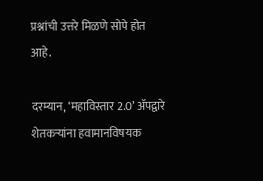प्रश्नांची उत्तरे मिळणे सोपे होत आहे.

दरम्यान, ‘महाविस्तार 2.0’ ॲपद्वारे शेतकऱ्यांना हवामानविषयक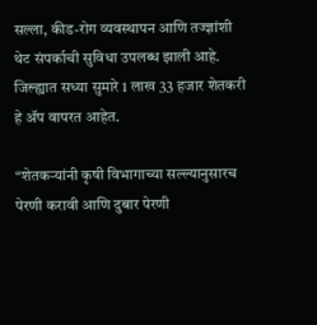सल्ला, कीड-रोग व्यवस्थापन आणि तज्ज्ञांशी थेट संपर्काची सुविधा उपलब्ध झाली आहे. जिल्ह्यात सध्या सुमारे 1 लाख 33 हजार शेतकरी हे ॲप वापरत आहेत.

“शेतकऱ्यांनी कृषी विभागाच्या सल्ल्यानुसारच पेरणी करावी आणि दुबार पेरणी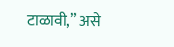टाळावी,” असे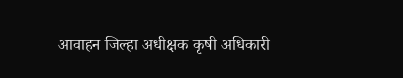आवाहन जिल्हा अधीक्षक कृषी अधिकारी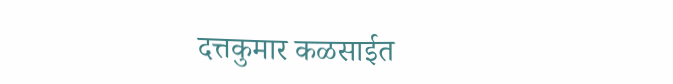दत्तकुमार कळसाईत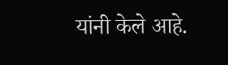यांनी केले आहे.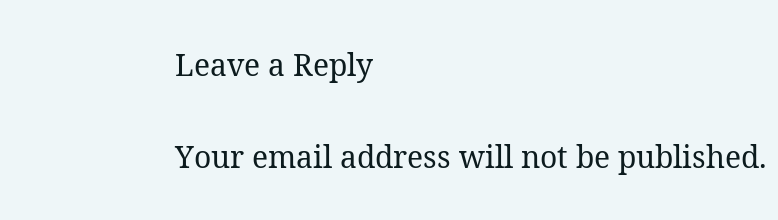Leave a Reply

Your email address will not be published.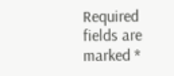Required fields are marked *